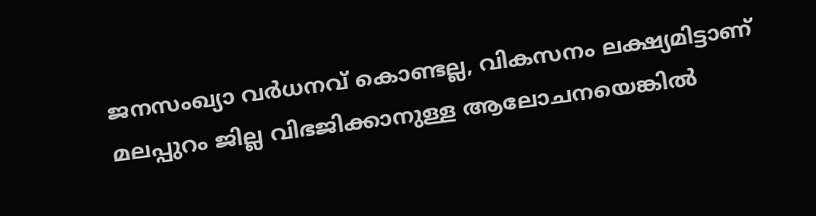ജനസംഖ്യാ വർധനവ് കൊണ്ടല്ല, വികസനം ലക്ഷ്യമിട്ടാണ് മലപ്പുറം ജില്ല വിഭജിക്കാനുള്ള ആലോചനയെങ്കിൽ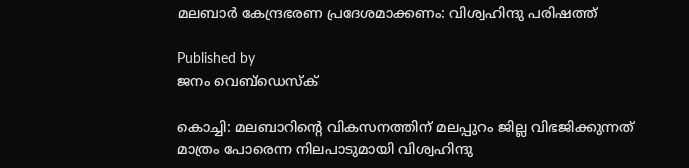മലബാർ കേന്ദ്രഭരണ പ്രദേശമാക്കണം: വിശ്വഹിന്ദു പരിഷത്ത്

Published by
ജനം വെബ്‌ഡെസ്ക്

കൊച്ചി: മലബാറിന്റെ വികസനത്തിന് മലപ്പുറം ജില്ല വിഭജിക്കുന്നത് മാത്രം പോരെന്ന നിലപാടുമായി വിശ്വഹിന്ദു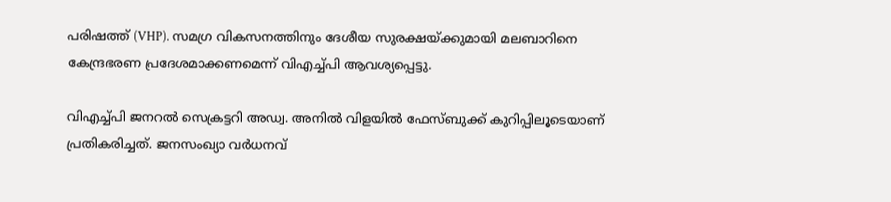പരിഷത്ത് (VHP). സമഗ്ര വികസനത്തിനും ദേശീയ സുരക്ഷയ്‌ക്കുമായി മലബാറിനെ കേന്ദ്രഭരണ പ്രദേശമാക്കണമെന്ന് വിഎച്ച്പി ആവശ്യപ്പെട്ടു.

വിഎച്ച്പി ജനറൽ സെക്രട്ടറി അഡ്വ. അനിൽ വിളയിൽ ഫേസ്ബുക്ക് കുറിപ്പിലൂടെയാണ് പ്രതികരിച്ചത്. ജനസംഖ്യാ വർധനവ്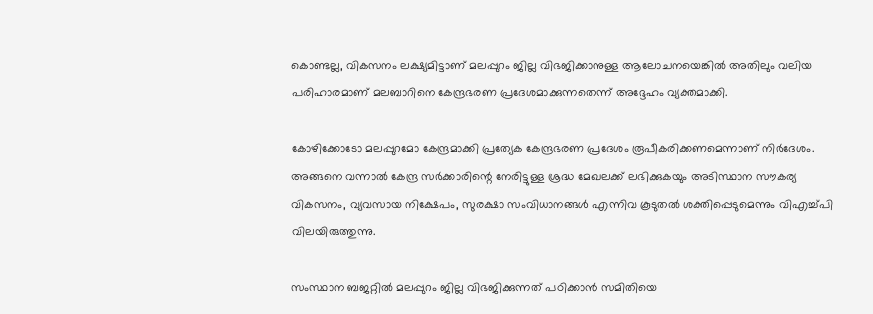കൊണ്ടല്ല, വികസനം ലക്ഷ്യമിട്ടാണ് മലപ്പുറം ജില്ല വിഭജിക്കാനുള്ള ആലോചനയെങ്കിൽ അതിലും വലിയ പരിഹാരമാണ് മലബാറിനെ കേന്ദ്രഭരണ പ്രദേശമാക്കുന്നതെന്ന് അദ്ദേഹം വ്യക്തമാക്കി.

കോഴിക്കോടോ മലപ്പുറമോ കേന്ദ്രമാക്കി പ്രത്യേക കേന്ദ്രഭരണ പ്രദേശം രൂപീകരിക്കണമെന്നാണ് നിർദേശം. അങ്ങനെ വന്നാൽ കേന്ദ്ര സർക്കാരിന്റെ നേരിട്ടുള്ള ശ്രദ്ധ മേഖലക്ക് ലഭിക്കുകയും അടിസ്ഥാന സൗകര്യ വികസനം, വ്യവസായ നിക്ഷേപം, സുരക്ഷാ സംവിധാനങ്ങൾ എന്നിവ കൂടുതൽ ശക്തിപ്പെടുമെന്നും വിഎച്ച്പി വിലയിരുത്തുന്നു.

സംസ്ഥാന ബജറ്റിൽ മലപ്പുറം ജില്ല വിഭജിക്കുന്നത് പഠിക്കാൻ സമിതിയെ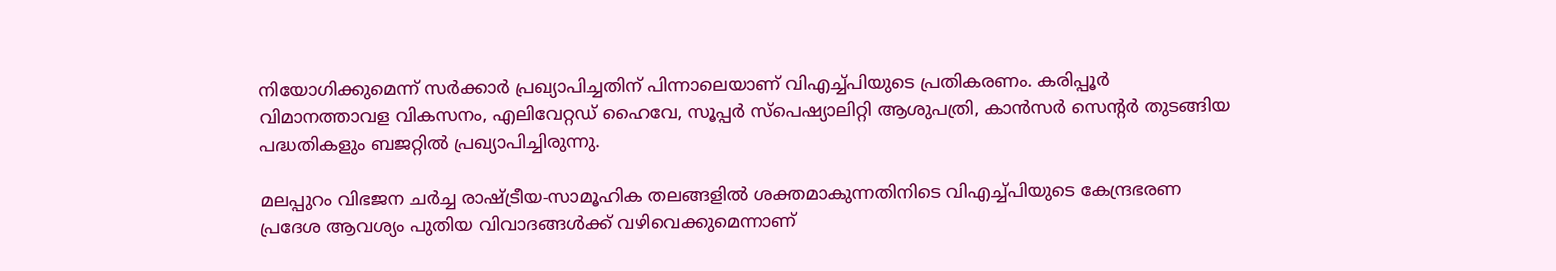നിയോഗിക്കുമെന്ന് സർക്കാർ പ്രഖ്യാപിച്ചതിന് പിന്നാലെയാണ് വിഎച്ച്പിയുടെ പ്രതികരണം. കരിപ്പൂർ വിമാനത്താവള വികസനം, എലിവേറ്റഡ് ഹൈവേ, സൂപ്പർ സ്പെഷ്യാലിറ്റി ആശുപത്രി, കാൻസർ സെന്റർ തുടങ്ങിയ പദ്ധതികളും ബജറ്റിൽ പ്രഖ്യാപിച്ചിരുന്നു.

മലപ്പുറം വിഭജന ചർച്ച രാഷ്‌ട്രീയ-സാമൂഹിക തലങ്ങളിൽ ശക്തമാകുന്നതിനിടെ വിഎച്ച്പിയുടെ കേന്ദ്രഭരണ പ്രദേശ ആവശ്യം പുതിയ വിവാദങ്ങൾക്ക് വഴിവെക്കുമെന്നാണ്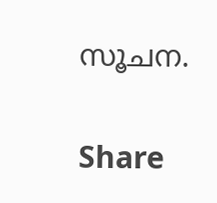സൂചന.

Share